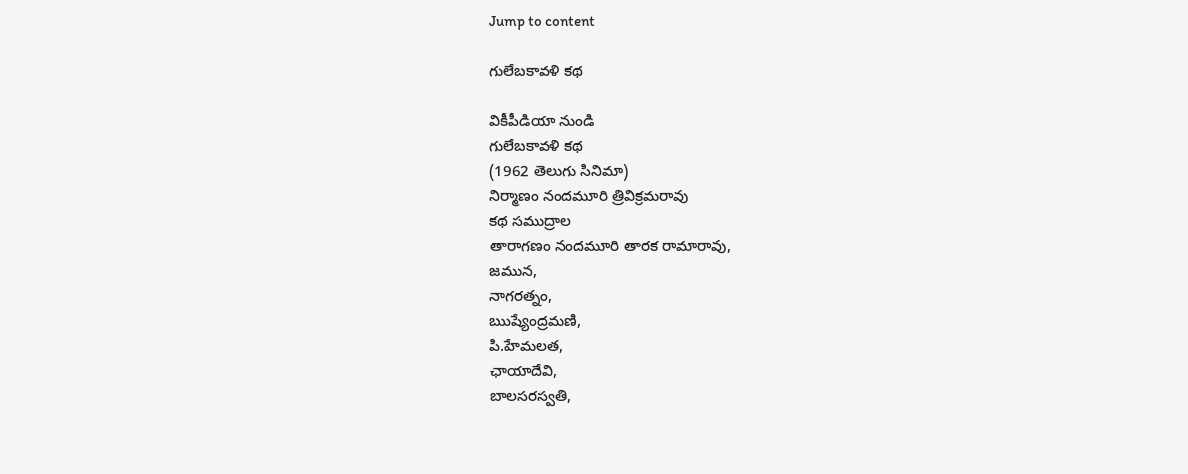Jump to content

గులేబకావళి కథ

వికీపీడియా నుండి
గులేబకావళి కథ
(1962 తెలుగు సినిమా)
నిర్మాణం నందమూరి త్రివిక్రమరావు
కథ సముద్రాల
తారాగణం నందమూరి తారక రామారావు,
జమున,
నాగరత్నం,
ఋష్యేంద్రమణి,
పి.హేమలత,
ఛాయాదేవి,
బాలసరస్వతి,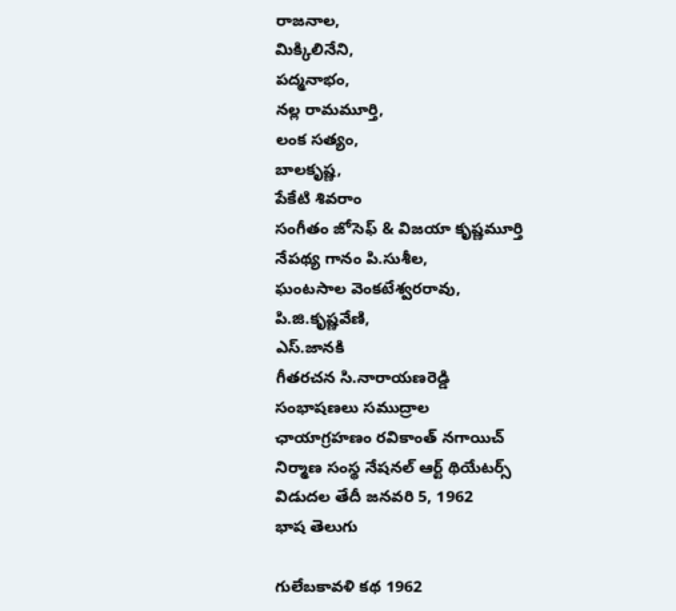రాజనాల,
మిక్కిలినేని,
పద్మనాభం,
నల్ల రామమూర్తి,
లంక సత్యం,
బాలకృష్ణ,
పేకేటి శివరాం
సంగీతం జోసెఫ్ & విజయా కృష్ణమూర్తి
నేపథ్య గానం పి.సుశీల,
ఘంటసాల వెంకటేశ్వరరావు,
పి.జి.కృష్ణవేణి,
ఎస్.జానకి
గీతరచన సి.నారాయణరెడ్డి
సంభాషణలు సముద్రాల
ఛాయాగ్రహణం రవికాంత్ నగాయిచ్
నిర్మాణ సంస్థ నేషనల్ ఆర్ట్ థియేటర్స్
విడుదల తేదీ జనవరి 5, 1962
భాష తెలుగు

గులేబకావళి కథ 1962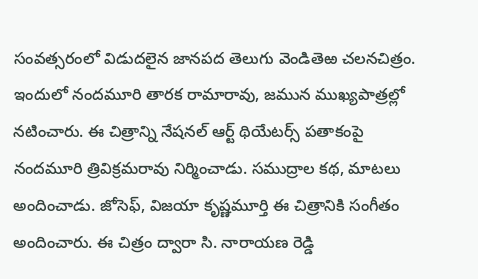సంవత్సరంలో విడుదలైన జానపద తెలుగు వెండితెఱ చలనచిత్రం. ఇందులో నందమూరి తారక రామారావు, జమున ముఖ్యపాత్రల్లో నటించారు. ఈ చిత్రాన్ని నేషనల్ ఆర్ట్ థియేటర్స్ పతాకంపై నందమూరి త్రివిక్రమరావు నిర్మించాడు. సముద్రాల కథ, మాటలు అందించాడు. జోసెఫ్, విజయా కృష్ణమూర్తి ఈ చిత్రానికి సంగీతం అందించారు. ఈ చిత్రం ద్వారా సి. నారాయణ రెడ్డి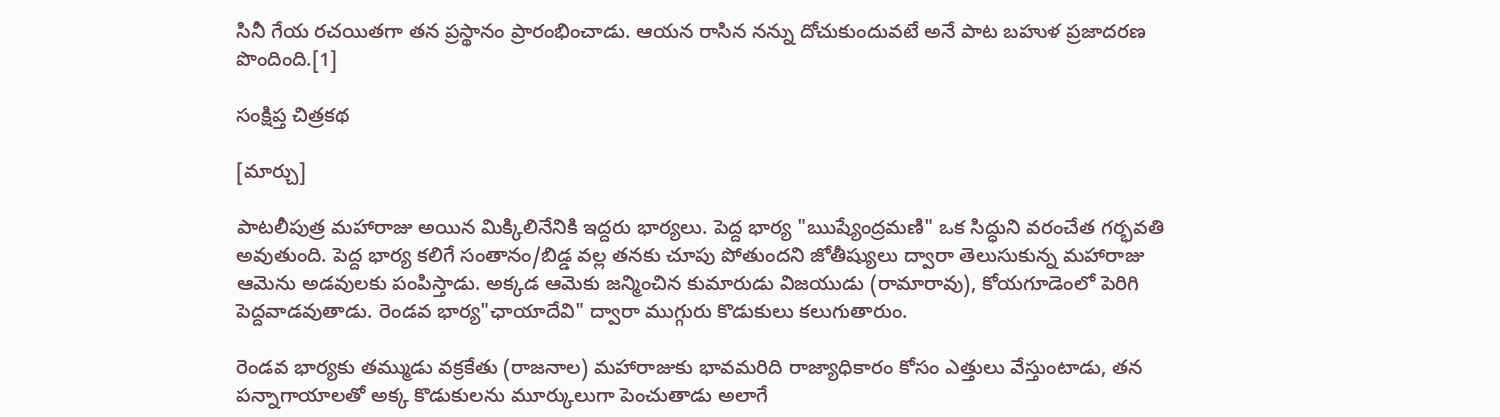సినీ గేయ రచయితగా తన ప్రస్థానం ప్రారంభించాడు. ఆయన రాసిన నన్ను దోచుకుందువటే అనే పాట బహుళ ప్రజాదరణ పొందింది.[1]

సంక్షిప్త చిత్రకథ

[మార్చు]

పాటలీపుత్ర మహారాజు అయిన మిక్కిలినేనికి ఇద్దరు భార్యలు. పెద్ద భార్య "ఋష్యేంద్రమణి" ఒక సిద్ధుని వరంచేత గర్భవతి అవుతుంది. పెద్ద భార్య కలిగే సంతానం/బిడ్డ వల్ల తనకు చూపు పోతుందని జోతీష్యులు ద్వారా తెలుసుకున్న మహారాజు ఆమెను అడవులకు పంపిస్తాడు. అక్కడ ఆమెకు జన్మించిన కుమారుడు విజయుడు (రామారావు), కోయగూడెంలో పెరిగి పెద్దవాడవుతాడు. రెండవ భార్య"ఛాయాదేవి" ద్వారా ముగ్గురు కొడుకులు కలుగుతారుం.

రెండవ భార్యకు తమ్ముడు వక్రకేతు (రాజనాల) మహారాజుకు భావమరిది రాజ్యాధికారం కోసం ఎత్తులు వేస్తుంటాడు, తన పన్నాగాయాలతో అక్క కొడుకులను మూర్కులుగా పెంచుతాడు అలాగే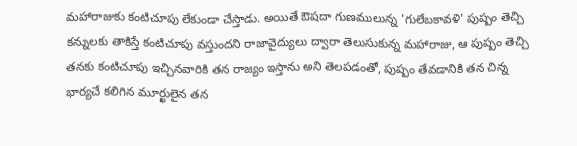మహారాజుకు కంటిచూపు లేకుండా చేస్తాడు. అయితే ఔషదా గుణములున్న 'గులేబకావళి' పుష్పం తెచ్చి కన్నులకు తాకిస్తే కంటిచూపు వస్తుందని రాజావైద్యులు ద్వారా తెలుసుకున్న మహారాజు, ఆ పుష్పం తెచ్చి తనకు కంటిచూపు ఇచ్చినవారికి తన రాజ్యం ఇస్తాను అని తెలపడంతో, పుష్పం తేవడానికి తన చిన్న భార్యచే కలిగిన మూర్ఖులైన తన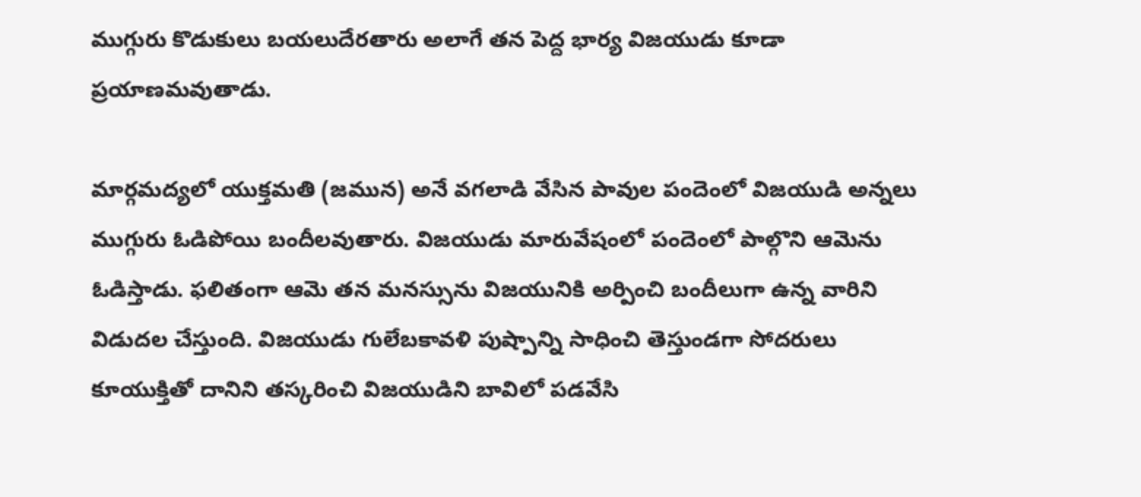ముగ్గురు కొడుకులు బయలుదేరతారు అలాగే తన పెద్ద భార్య విజయుడు కూడా ప్రయాణమవుతాడు.

మార్గమద్యలో యుక్తమతి (జమున) అనే వగలాడి వేసిన పావుల పందెంలో విజయుడి అన్నలు ముగ్గురు ఓడిపోయి బందీలవుతారు. విజయుడు మారువేషంలో పందెంలో పాల్గొని ఆమెను ఓడిస్తాడు. ఫలితంగా ఆమె తన మనస్సును విజయునికి అర్పించి బందీలుగా ఉన్న వారిని విడుదల చేస్తుంది. విజయుడు గులేబకావళి పుష్పాన్ని సాధించి తెస్తుండగా సోదరులు కూయుక్తితో దానిని తస్కరించి విజయుడిని బావిలో పడవేసి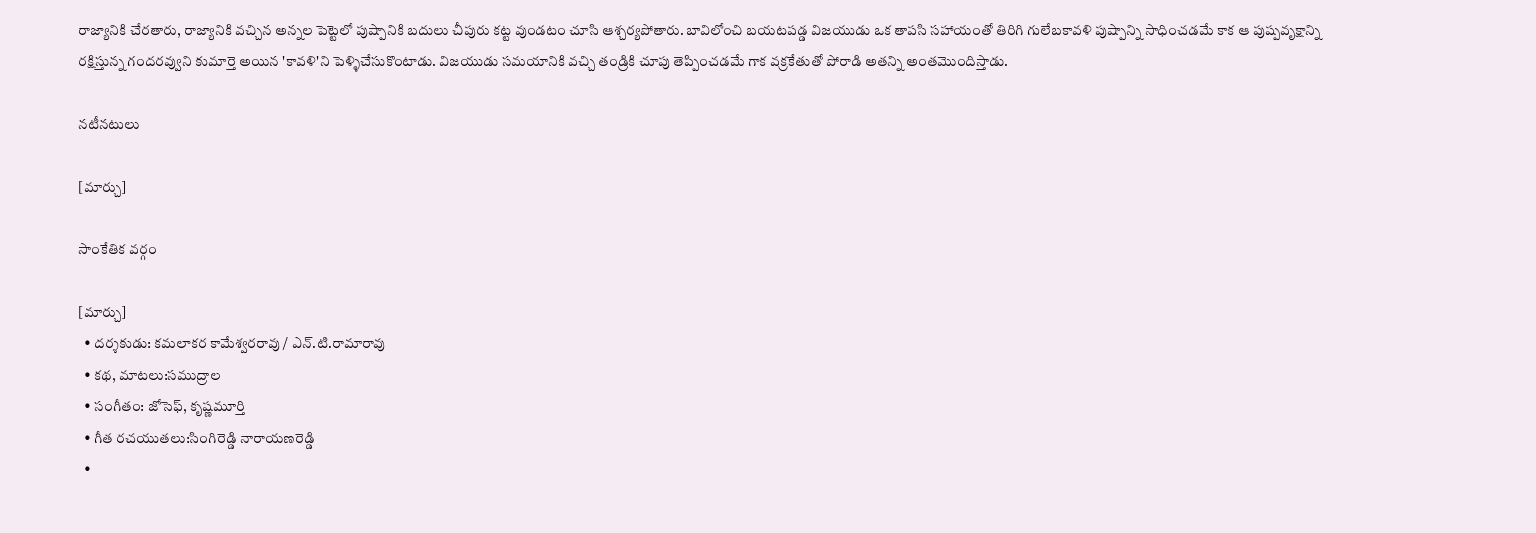రాజ్యానికి చేరతారు, రాజ్యానికి వచ్చిన అన్నల పెట్టెలో పుష్పానికి బదులు చీపురు కట్ట వుండటం చూసి ఆశ్చర్యపోతారు. బావిలోంచి బయటపడ్డ విజయుడు ఒక తాపసి సహాయంతో తిరిగి గులేబకావళి పుష్పాన్ని సాధించడమే కాక ఆ పుష్పవృక్షాన్ని రక్షిస్తున్న గందరవ్వుని కుమార్తె అయిన 'కావళి'ని పెళ్ళిచేసుకొంటాడు. విజయుడు సమయానికి వచ్చి తండ్రికి చూపు తెప్పించడమే గాక వక్రకేతుతో పోరాడి అతన్ని అంతమొందిస్తాడు.

నటీనటులు

[మార్చు]

సాంకేతిక వర్గం

[మార్చు]
  • దర్శకుడు: కమలాకర కామేశ్వరరావు / ఎన్.టి.రామారావు
  • కథ, మాటలు:సముద్రాల
  • సంగీతం: జోసెఫ్, కృష్ణమూర్తి
  • గీత రచయుతలు:సింగిరెడ్డి నారాయణరెడ్డి
  •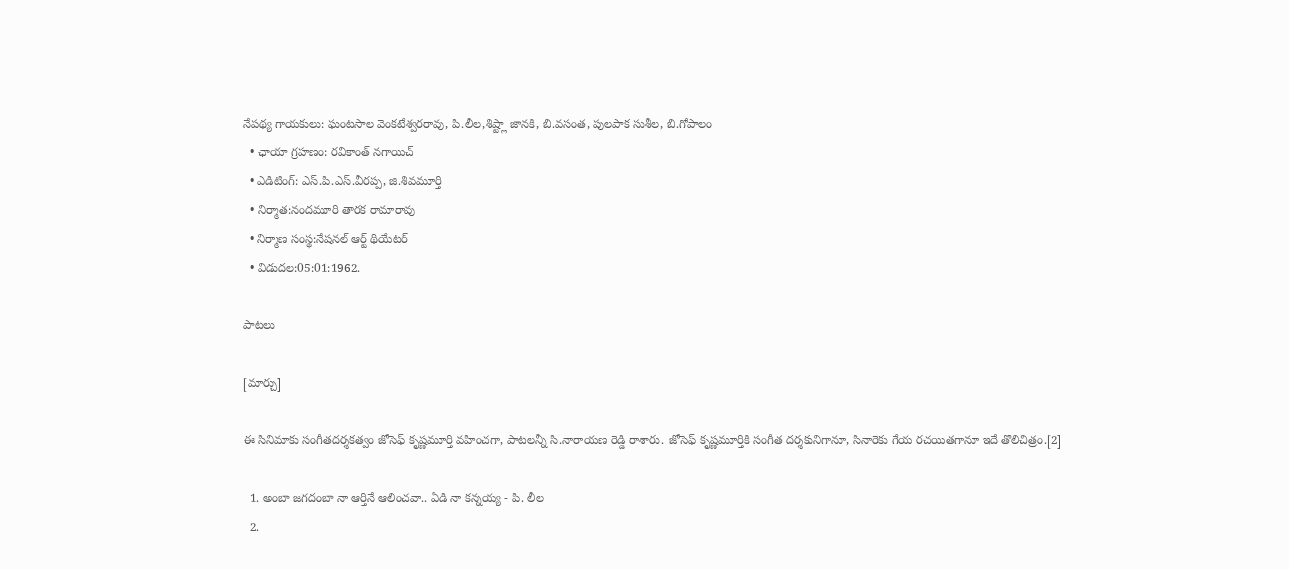నేపథ్య గాయకులు: ఘంటసాల వెంకటేశ్వరరావు, పి.లీల,శిష్ట్లా జానకి, బి.వసంత, పులపాక సుశీల, బి.గోపాలం
  • ఛాయా గ్రహణం: రవికాంత్ నగాయిచ్
  • ఎడిటింగ్: ఎస్.పి.ఎస్.వీరప్ప, జి.శివమూర్తి
  • నిర్మాత:నందమూరి తారక రామారావు
  • నిర్మాణ సంస్థ:నేషనల్ ఆర్ట్ థియేటర్
  • విడుదల:05:01:1962.

పాటలు

[మార్చు]

ఈ సినిమాకు సంగీతదర్శకత్వం జోసెఫ్ కృష్ణమూర్తి వహించగా, పాటలన్నీ సి.నారాయణ రెడ్డి రాశారు. జోసెఫ్ కృష్ణమూర్తికి సంగీత దర్శకునిగానూ, సినారెకు గేయ రచయితగానూ ఇదే తొలిచిత్రం.[2]

  1. అంబా జగదంబా నా ఆర్తినే ఆలించవా.. ఏడి నా కన్నయ్య - పి. లీల
  2.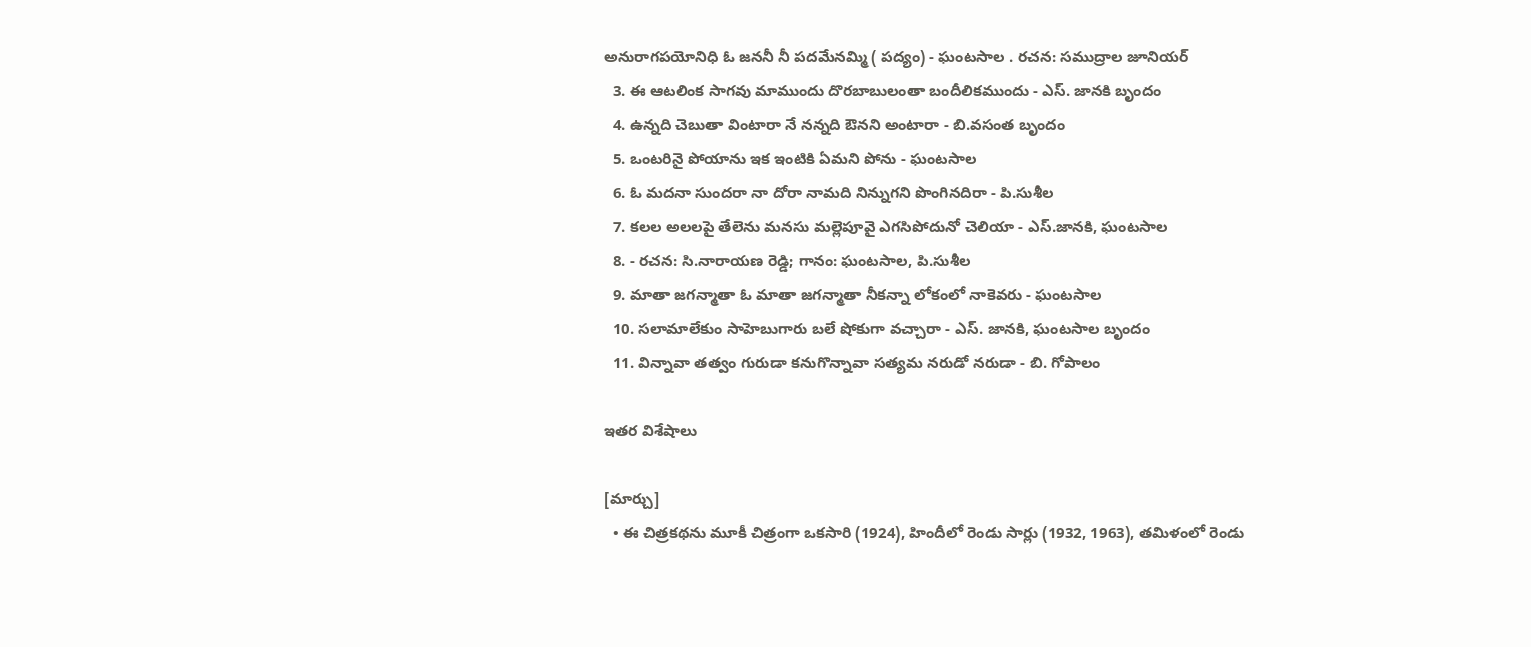అనురాగపయోనిధి ఓ జననీ నీ పదమేనమ్మి ( పద్యం) - ఘంటసాల . రచన: సముద్రాల జూనియర్
  3. ఈ ఆటలింక సాగవు మాముందు దొరబాబులంతా బందీలికముందు - ఎస్. జానకి బృందం
  4. ఉన్నది చెబుతా వింటారా నే నన్నది ఔనని అంటారా - బి.వసంత బృందం
  5. ఒంటరినై పోయాను ఇక ఇంటికి ఏమని పోను - ఘంటసాల
  6. ఓ మదనా సుందరా నా దోరా నామది నిన్నుగని పొంగినదిరా - పి.సుశీల
  7. కలల అలలపై తేలెను మనసు మల్లెపూవై ఎగసిపోదునో చెలియా - ఎస్.జానకి, ఘంటసాల
  8. - రచన: సి.నారాయణ రెడ్డి; గానం: ఘంటసాల, పి.సుశీల
  9. మాతా జగన్మాతా ఓ మాతా జగన్మాతా నీకన్నా లోకంలో నాకెవరు - ఘంటసాల
  10. సలామాలేకుం సాహెబుగారు బలే షోకుగా వచ్చారా - ఎస్. జానకి, ఘంటసాల బృందం
  11. విన్నావా తత్వం గురుడా కనుగొన్నావా సత్యమ నరుడో నరుడా - బి. గోపాలం

ఇతర విశేషాలు

[మార్చు]
  • ఈ చిత్రకథను మూకీ చిత్రంగా ఒకసారి (1924), హిందీలో రెండు సార్లు (1932, 1963), తమిళంలో రెండు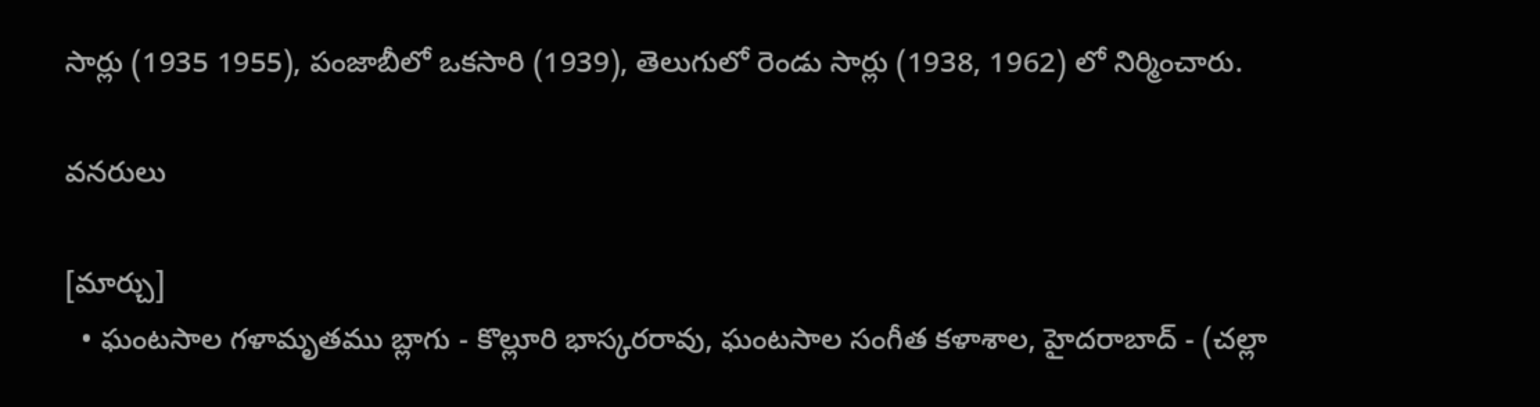సార్లు (1935 1955), పంజాబీలో ఒకసారి (1939), తెలుగులో రెండు సార్లు (1938, 1962) లో నిర్మించారు.

వనరులు

[మార్చు]
  • ఘంటసాల గళామృతము బ్లాగు - కొల్లూరి భాస్కరరావు, ఘంటసాల సంగీత కళాశాల, హైదరాబాద్ - (చల్లా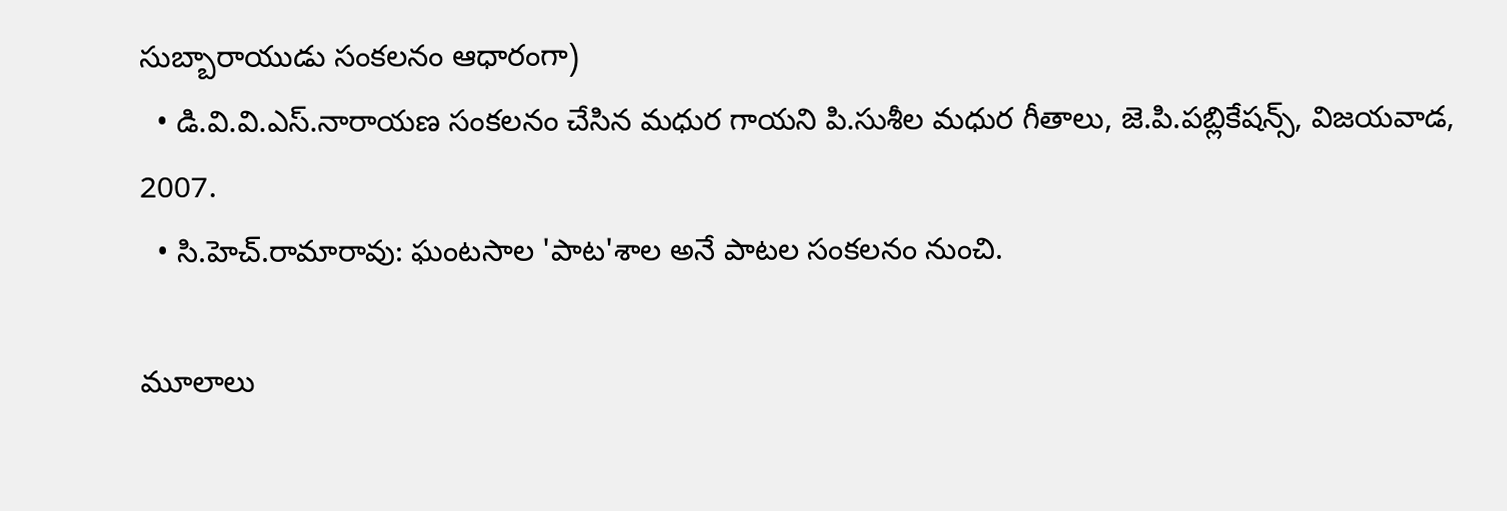సుబ్బారాయుడు సంకలనం ఆధారంగా)
  • డి.వి.వి.ఎస్.నారాయణ సంకలనం చేసిన మధుర గాయని పి.సుశీల మధుర గీతాలు, జె.పి.పబ్లికేషన్స్, విజయవాడ, 2007.
  • సి.హెచ్.రామారావు: ఘంటసాల 'పాట'శాల అనే పాటల సంకలనం నుంచి.

మూలాలు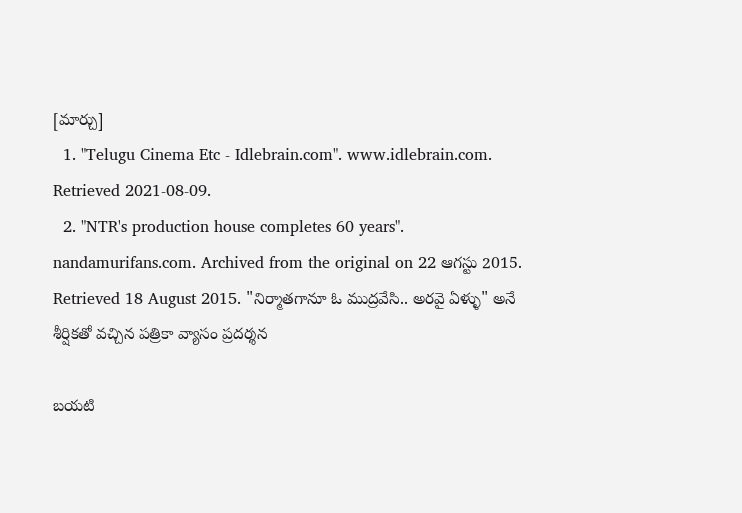[మార్చు]
  1. "Telugu Cinema Etc - Idlebrain.com". www.idlebrain.com. Retrieved 2021-08-09.
  2. "NTR's production house completes 60 years". nandamurifans.com. Archived from the original on 22 ఆగస్టు 2015. Retrieved 18 August 2015. "నిర్మాతగానూ ఓ ముద్రవేసి.. అరవై ఏళ్ళు" అనే శీర్షికతో వచ్చిన పత్రికా వ్యాసం ప్రదర్శన

బయటి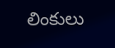లింకులు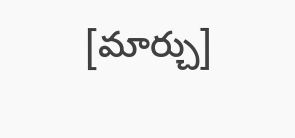[మార్చు]